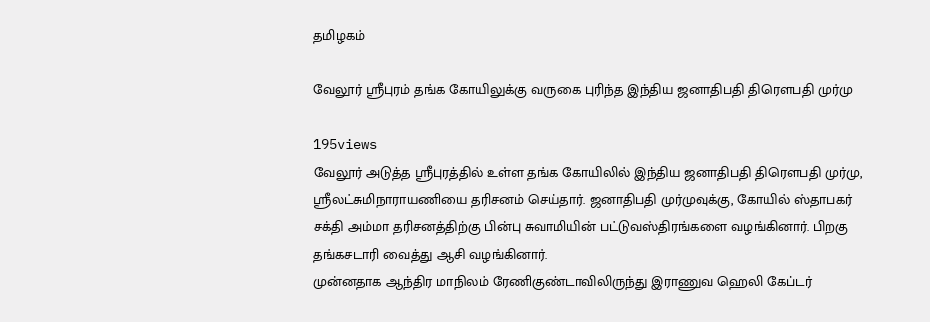தமிழகம்

வேலூர் ஸ்ரீபுரம் தங்க கோயிலுக்கு வருகை புரிந்த இந்திய ஜனாதிபதி திரெளபதி முர்மு

195views
வேலூர் அடுத்த ஸ்ரீபுரத்தில் உள்ள தங்க கோயிலில் இந்திய ஜனாதிபதி திரெளபதி முர்மு, ஸ்ரீலட்சுமிநாராயணியை தரிசனம் செய்தார். ஜனாதிபதி முர்முவுக்கு, கோயில் ஸ்தாபகர் சக்தி அம்மா தரிசனத்திற்கு பின்பு சுவாமியின் பட்டுவஸ்திரங்களை வழங்கினார். பிறகு தங்கசடாரி வைத்து ஆசி வழங்கினார்.
முன்னதாக ஆந்திர மாநிலம் ரேணிகுண்டாவிலிருந்து இராணுவ ஹெலி கேப்டர்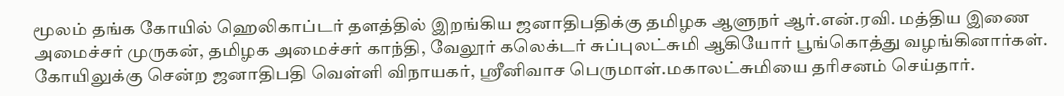மூலம் தங்க கோயில் ஹெலிகாப்டர் தளத்தில் இறங்கிய ஜனாதிபதிக்கு தமிழக ஆளுநர் ஆர்.என்.ரவி. மத்திய இணை அமைச்சர் முருகன், தமிழக அமைச்சர் காந்தி, வேலூர் கலெக்டர் சுப்புலட்சுமி ஆகியோர் பூங்கொத்து வழங்கினார்கள்.
கோயிலுக்கு சென்ற ஜனாதிபதி வெள்ளி விநாயகர், ஸ்ரீனிவாச பெருமாள்.மகாலட்சுமியை தரிசனம் செய்தார்.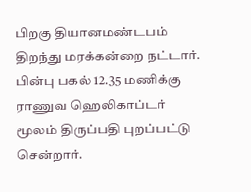பிறகு தியானமண்டபம் திறந்து மரக்கன்றை நட்டார். பின்பு பகல் 12.35 மணிக்கு ராணுவ ஹெலிகாப்டர் மூலம் திருப்பதி புறப்பட்டு சென்றார்.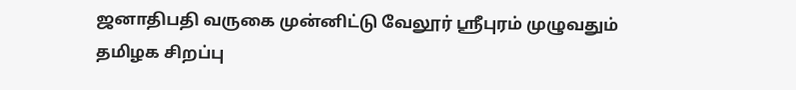ஜனாதிபதி வருகை முன்னிட்டு வேலூர் ஸ்ரீபுரம் முழுவதும் தமிழக சிறப்பு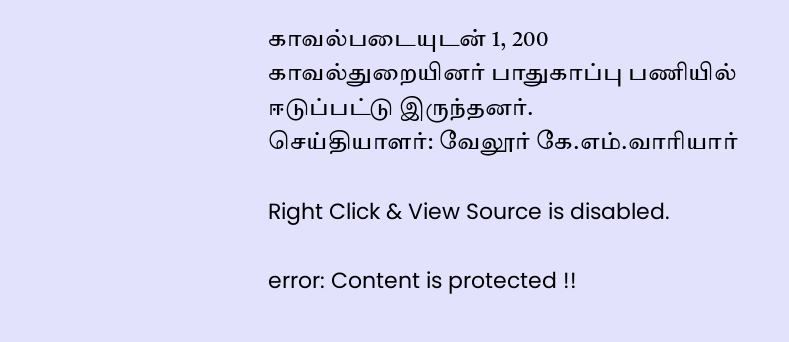காவல்படையுடன் 1, 200 காவல்துறையினர் பாதுகாப்பு பணியில் ஈடுப்பட்டு இருந்தனர்.
செய்தியாளர்: வேலூர் கே.எம்.வாரியார்

Right Click & View Source is disabled.

error: Content is protected !!